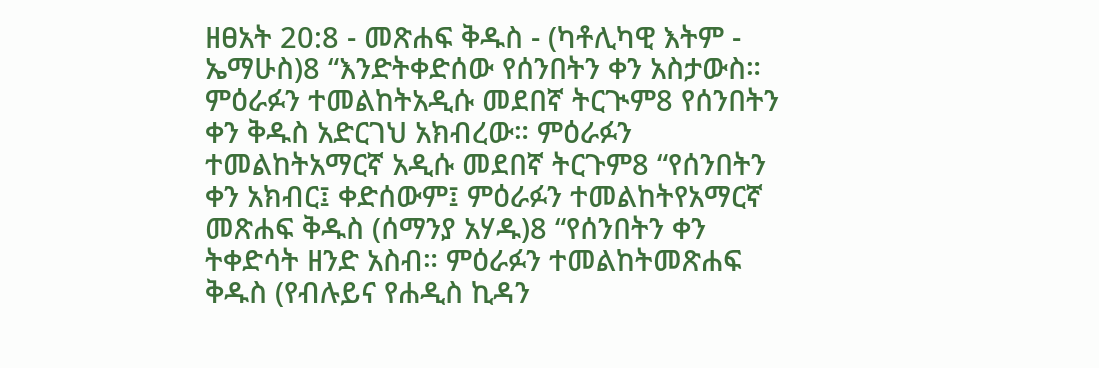ዘፀአት 20:8 - መጽሐፍ ቅዱስ - (ካቶሊካዊ እትም - ኤማሁስ)8 “እንድትቀድሰው የሰንበትን ቀን አስታውስ። ምዕራፉን ተመልከትአዲሱ መደበኛ ትርጒም8 የሰንበትን ቀን ቅዱስ አድርገህ አክብረው። ምዕራፉን ተመልከትአማርኛ አዲሱ መደበኛ ትርጉም8 “የሰንበትን ቀን አክብር፤ ቀድሰውም፤ ምዕራፉን ተመልከትየአማርኛ መጽሐፍ ቅዱስ (ሰማንያ አሃዱ)8 “የሰንበትን ቀን ትቀድሳት ዘንድ አስብ። ምዕራፉን ተመልከትመጽሐፍ ቅዱስ (የብሉይና የሐዲስ ኪዳን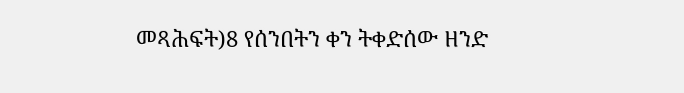መጻሕፍት)8 የሰንበትን ቀን ትቀድሰው ዘንድ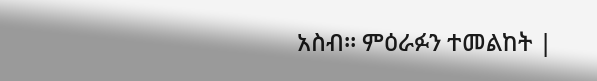አስብ። ምዕራፉን ተመልከት |